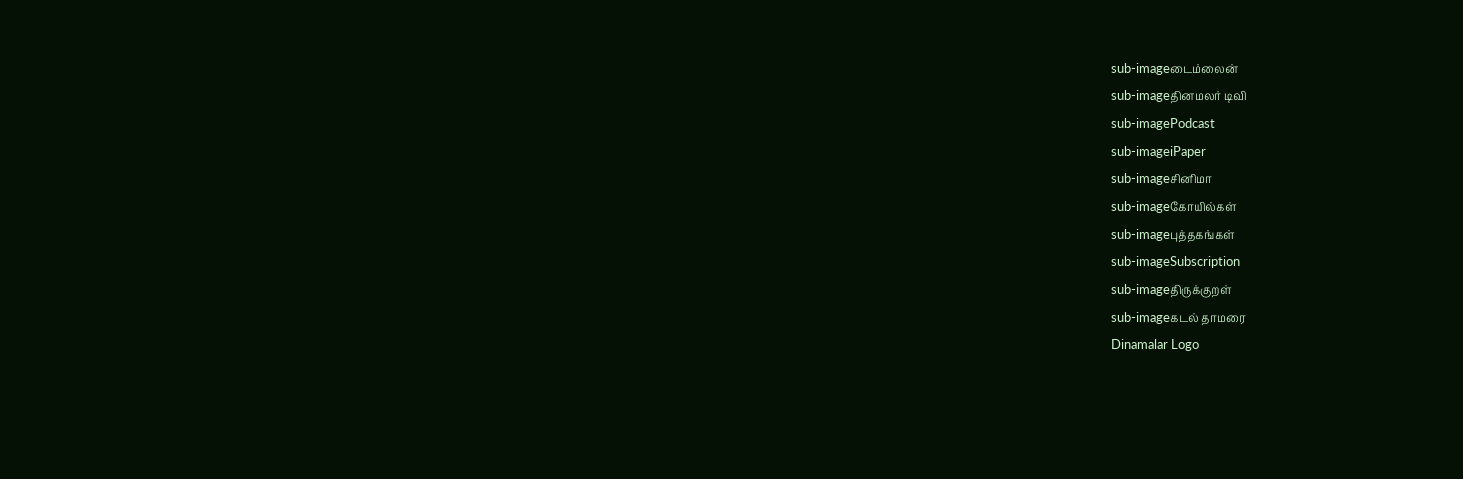sub-imageடைம்லைன்
sub-imageதினமலர் டிவி
sub-imagePodcast
sub-imageiPaper
sub-imageசினிமா
sub-imageகோயில்கள்
sub-imageபுத்தகங்கள்
sub-imageSubscription
sub-imageதிருக்குறள்
sub-imageகடல் தாமரை
Dinamalar Logo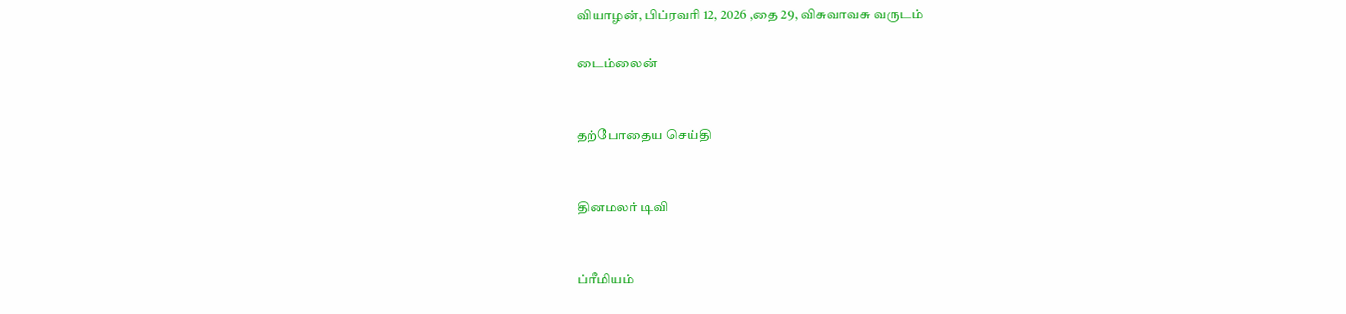வியாழன், பிப்ரவரி 12, 2026 ,தை 29, விசுவாவசு வருடம்

டைம்லைன்


தற்போதைய செய்தி


தினமலர் டிவி


ப்ரீமியம்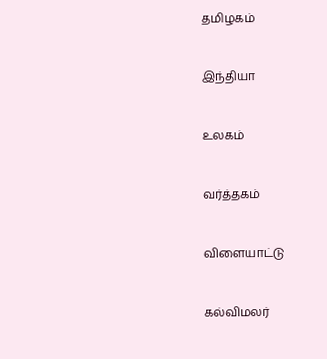தமிழகம்


இந்தியா


உலகம்


வர்த்தகம்


விளையாட்டு


கல்விமலர்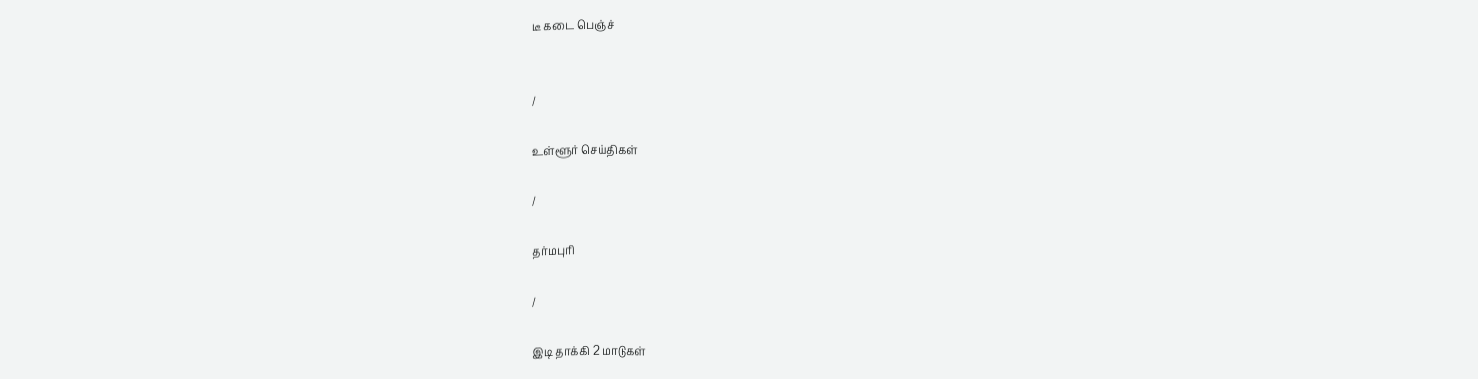டீ கடை பெஞ்ச்


/

உள்ளூர் செய்திகள்

/

தர்மபுரி

/

இடி தாக்கி 2 மாடுகள்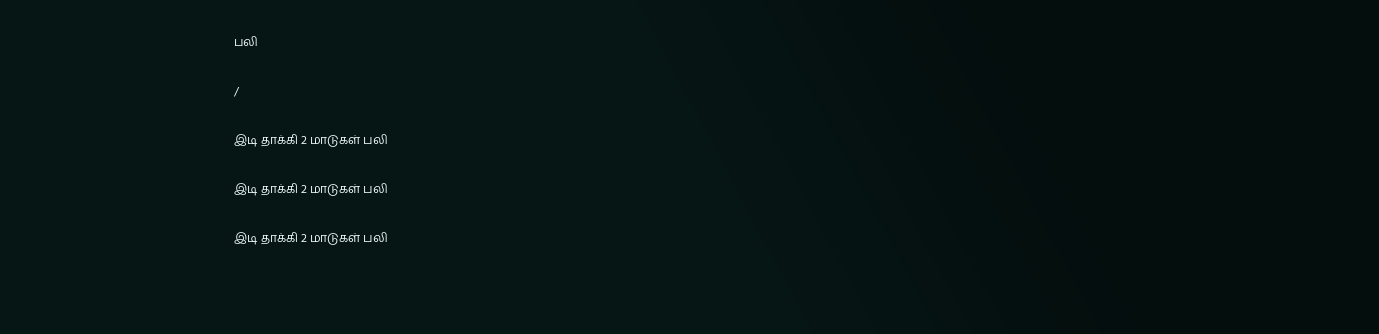பலி

/

இடி தாக்கி 2 மாடுகள் பலி

இடி தாக்கி 2 மாடுகள் பலி

இடி தாக்கி 2 மாடுகள் பலி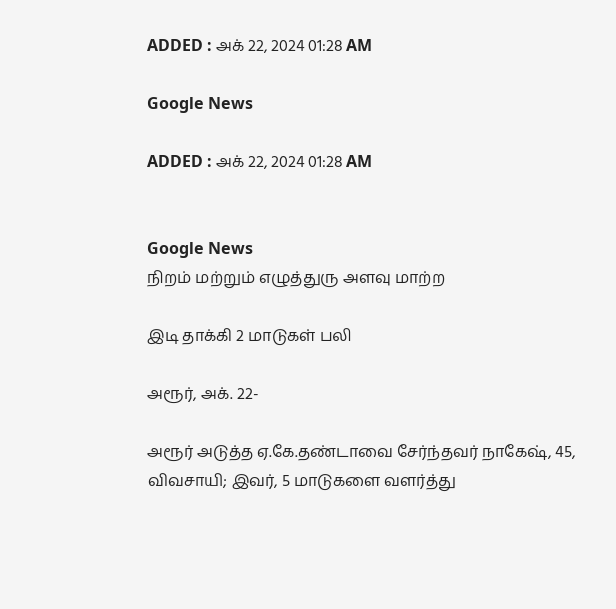ADDED : அக் 22, 2024 01:28 AM

Google News

ADDED : அக் 22, 2024 01:28 AM


Google News
நிறம் மற்றும் எழுத்துரு அளவு மாற்ற

இடி தாக்கி 2 மாடுகள் பலி

அரூர், அக். 22-

அரூர் அடுத்த ஏ.கே.தண்டாவை சேர்ந்தவர் நாகேஷ், 45, விவசாயி; இவர், 5 மாடுகளை வளர்த்து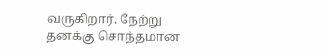வருகிறார். நேற்று தனக்கு சொந்தமான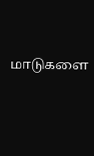மாடுகளை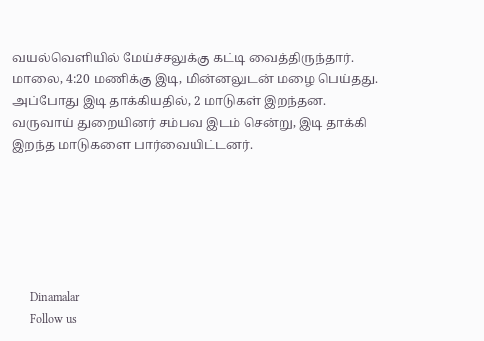வயல்வெளியில் மேய்ச்சலுக்கு கட்டி வைத்திருந்தார். மாலை, 4:20 மணிக்கு இடி, மின்னலுடன் மழை பெய்தது. அப்போது இடி தாக்கியதில், 2 மாடுகள் இறந்தன. வருவாய் துறையினர் சம்பவ இடம் சென்று, இடி தாக்கி இறந்த மாடுகளை பார்வையிட்டனர்.






      Dinamalar
      Follow us